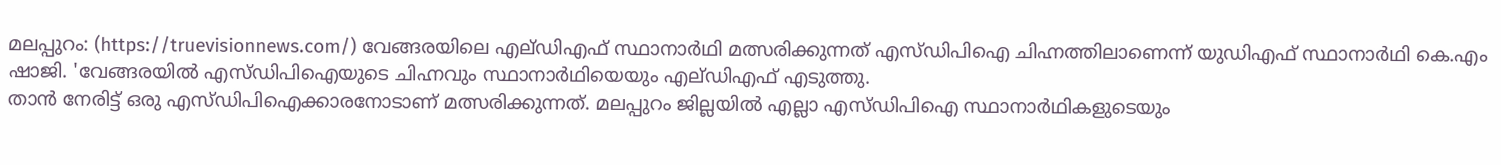മലപ്പുറം: (https://truevisionnews.com/) വേങ്ങരയിലെ എല്ഡിഎഫ് സ്ഥാനാർഥി മത്സരിക്കുന്നത് എസ്ഡിപിഐ ചിഹ്നത്തിലാണെന്ന് യുഡിഎഫ് സ്ഥാനാർഥി കെ.എം ഷാജി. 'വേങ്ങരയിൽ എസ്ഡിപിഐയുടെ ചിഹ്നവും സ്ഥാനാർഥിയെയും എല്ഡിഎഫ് എടുത്തു.
താൻ നേരിട്ട് ഒരു എസ്ഡിപിഐക്കാരനോടാണ് മത്സരിക്കുന്നത്. മലപ്പുറം ജില്ലയിൽ എല്ലാ എസ്ഡിപിഐ സ്ഥാനാർഥികളുടെയും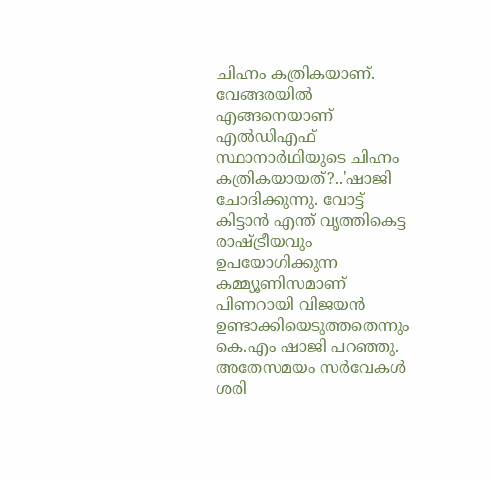ചിഹ്നം കത്രികയാണ്. വേങ്ങരയിൽ എങ്ങനെയാണ് എൽഡിഎഫ് സ്ഥാനാർഥിയുടെ ചിഹ്നം കത്രികയായത്?..'ഷാജി ചോദിക്കുന്നു. വോട്ട് കിട്ടാൻ എന്ത് വൃത്തികെട്ട രാഷ്ട്രീയവും ഉപയോഗിക്കുന്ന കമ്മ്യൂണിസമാണ് പിണറായി വിജയൻ ഉണ്ടാക്കിയെടുത്തതെന്നും കെ.എം ഷാജി പറഞ്ഞു.
അതേസമയം സർവേകൾ ശരി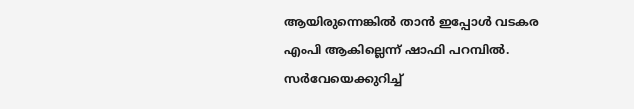ആയിരുന്നെങ്കിൽ താൻ ഇപ്പോൾ വടകര എംപി ആകില്ലെന്ന് ഷാഫി പറമ്പിൽ. സർവേയെക്കുറിച്ച്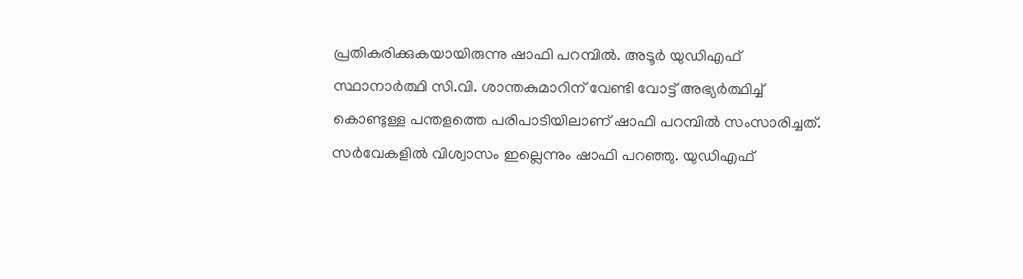പ്രതികരിക്കുകയായിരുന്നു ഷാഫി പറമ്പിൽ. അടൂർ യുഡിഎഫ് സ്ഥാനാർത്ഥി സി.വി. ശാന്തകുമാറിന് വേണ്ടി വോട്ട് അഭ്യർത്ഥിച്ച് കൊണ്ടുള്ള പന്തളത്തെ പരിപാടിയിലാണ് ഷാഫി പറമ്പിൽ സംസാരിച്ചത്. സർവേകളിൽ വിശ്വാസം ഇല്ലെന്നും ഷാഫി പറഞ്ഞു. യുഡിഎഫ്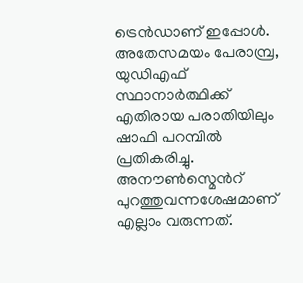ട്രെൻഡാണ് ഇപ്പോൾ.
അതേസമയം പേരാമ്പ്ര, യുഡിഎഫ് സ്ഥാനാർത്ഥിക്ക് എതിരായ പരാതിയിലും ഷാഫി പറമ്പിൽ പ്രതികരിച്ചു. അനൗൺസ്മെൻറ് പുറത്തുവന്നശേഷമാണ് എല്ലാം വരുന്നത്.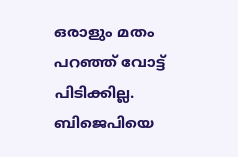ഒരാളും മതം പറഞ്ഞ് വോട്ട് പിടിക്കില്ല. ബിജെപിയെ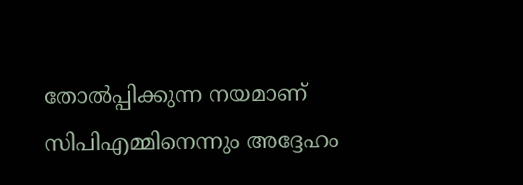തോൽപ്പിക്കുന്ന നയമാണ് സിപിഎമ്മിനെന്നും അദ്ദേഹം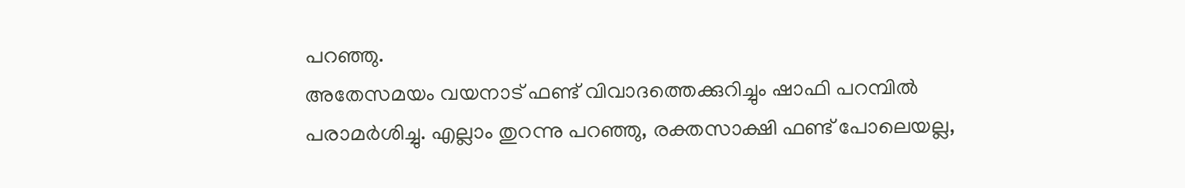പറഞ്ഞു.
അതേസമയം വയനാട് ഫണ്ട് വിവാദത്തെക്കുറിച്ചും ഷാഫി പറമ്പിൽ പരാമർശിച്ചു. എല്ലാം തുറന്നു പറഞ്ഞു, രക്തസാക്ഷി ഫണ്ട് പോലെയല്ല,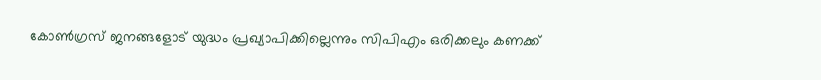കോൺഗ്രസ് ജനങ്ങളോട് യുദ്ധം പ്രഖ്യാപിക്കില്ലെന്നും സിപിഎം ഒരിക്കലും കണക്ക്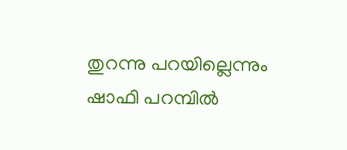തുറന്നു പറയില്ലെന്നും ഷാഫി പറമ്പിൽ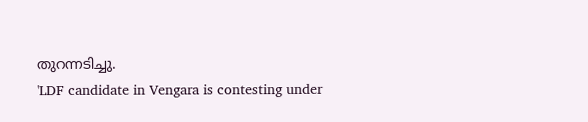തുറന്നടിച്ചു.
'LDF candidate in Vengara is contesting under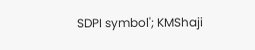SDPI symbol'; KMShaji